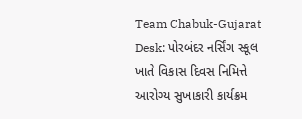Team Chabuk-Gujarat Desk: પોરબંદર નર્સિંગ સ્કૂલ ખાતે વિકાસ દિવસ નિમિત્તે આરોગ્ય સુખાકારી કાર્યક્રમ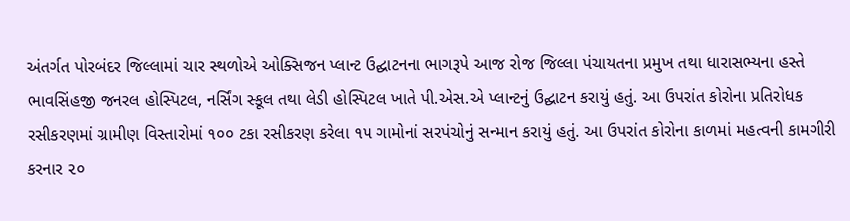અંતર્ગત પોરબંદર જિલ્લામાં ચાર સ્થળોએ ઓક્સિજન પ્લાન્ટ ઉદ્ઘાટનના ભાગરૂપે આજ રોજ જિલ્લા પંચાયતના પ્રમુખ તથા ધારાસભ્યના હસ્તે ભાવસિંહજી જનરલ હોસ્પિટલ, નર્સિંગ સ્કૂલ તથા લેડી હોસ્પિટલ ખાતે પી.એસ.એ પ્લાન્ટનું ઉદ્ઘાટન કરાયું હતું. આ ઉપરાંત કોરોના પ્રતિરોધક રસીકરણમાં ગ્રામીણ વિસ્તારોમાં ૧૦૦ ટકા રસીકરણ કરેલા ૧૫ ગામોનાં સરપંચોનું સન્માન કરાયું હતું. આ ઉપરાંત કોરોના કાળમાં મહત્વની કામગીરી કરનાર ૨૦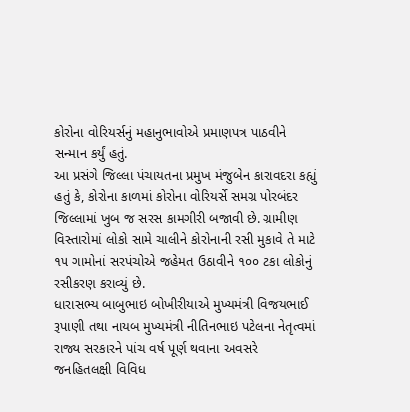કોરોના વોરિયર્સનું મહાનુભાવોએ પ્રમાણપત્ર પાઠવીને સન્માન કર્યું હતું.
આ પ્રસંગે જિલ્લા પંચાયતના પ્રમુખ મંજુબેન કારાવદરા કહ્યું હતું કે, કોરોના કાળમાં કોરોના વોરિયર્સે સમગ્ર પોરબંદર જિલ્લામાં ખુબ જ સરસ કામગીરી બજાવી છે. ગ્રામીણ વિસ્તારોમાં લોકો સામે ચાલીને કોરોનાની રસી મુકાવે તે માટે ૧૫ ગામોનાં સરપંચોએ જહેમત ઉઠાવીને ૧૦૦ ટકા લોકોનું રસીકરણ કરાવ્યું છે.
ધારાસભ્ય બાબુભાઇ બોખીરીયાએ મુખ્યમંત્રી વિજયભાઈ રૂપાણી તથા નાયબ મુખ્યમંત્રી નીતિનભાઇ પટેલના નેતૃત્વમાં રાજ્ય સરકારને પાંચ વર્ષ પૂર્ણ થવાના અવસરે જનહિતલક્ષી વિવિધ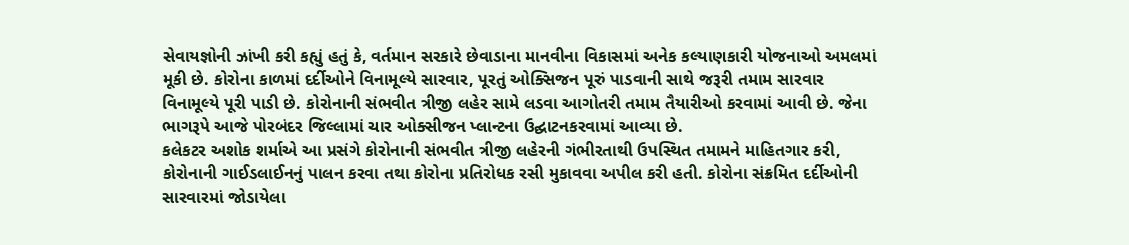સેવાયજ્ઞોની ઝાંખી કરી કહ્યું હતું કે, વર્તમાન સરકારે છેવાડાના માનવીના વિકાસમાં અનેક કલ્યાણકારી યોજનાઓ અમલમાં મૂકી છે. કોરોના કાળમાં દર્દીઓને વિનામૂલ્યે સારવાર, પૂરતું ઓક્સિજન પૂરું પાડવાની સાથે જરૂરી તમામ સારવાર વિનામૂલ્યે પૂરી પાડી છે. કોરોનાની સંભવીત ત્રીજી લહેર સામે લડવા આગોતરી તમામ તૈયારીઓ કરવામાં આવી છે. જેના ભાગરૂપે આજે પોરબંદર જિલ્લામાં ચાર ઓક્સીજન પ્લાન્ટના ઉદ્ઘાટનકરવામાં આવ્યા છે.
કલેકટર અશોક શર્માએ આ પ્રસંગે કોરોનાની સંભવીત ત્રીજી લહેરની ગંભીરતાથી ઉપસ્થિત તમામને માહિતગાર કરી, કોરોનાની ગાઈડલાઈનનું પાલન કરવા તથા કોરોના પ્રતિરોધક રસી મુકાવવા અપીલ કરી હતી. કોરોના સંક્રમિત દર્દીઓની સારવારમાં જોડાયેલા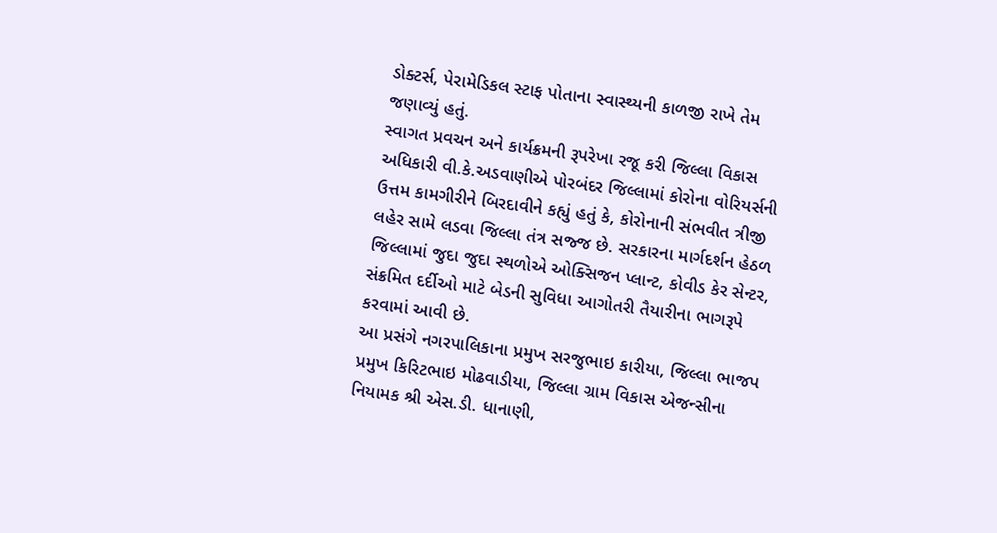ડોક્ટર્સ, પેરામેડિકલ સ્ટાફ પોતાના સ્વાસ્થ્યની કાળજી રાખે તેમ જણાવ્યું હતું.
સ્વાગત પ્રવચન અને કાર્યક્રમની રૂપરેખા રજૂ કરી જિલ્લા વિકાસ અધિકારી વી.કે.અડવાણીએ પોરબંદર જિલ્લામાં કોરોના વોરિયર્સની ઉત્તમ કામગીરીને બિરદાવીને કહ્યું હતું કે, કોરોનાની સંભવીત ત્રીજી લહેર સામે લડવા જિલ્લા તંત્ર સજ્જ છે. સરકારના માર્ગદર્શન હેઠળ જિલ્લામાં જુદા જુદા સ્થળોએ ઓક્સિજન પ્લાન્ટ, કોવીડ કેર સેન્ટર, સંક્રમિત દર્દીઓ માટે બેડની સુવિધા આગોતરી તૈયારીના ભાગરૂપે કરવામાં આવી છે.
આ પ્રસંગે નગરપાલિકાના પ્રમુખ સરજુભાઇ કારીયા, જિલ્લા ભાજપ પ્રમુખ કિરિટભાઇ મોઢવાડીયા, જિલ્લા ગ્રામ વિકાસ એજન્સીના નિયામક શ્રી એસ.ડી. ધાનાણી,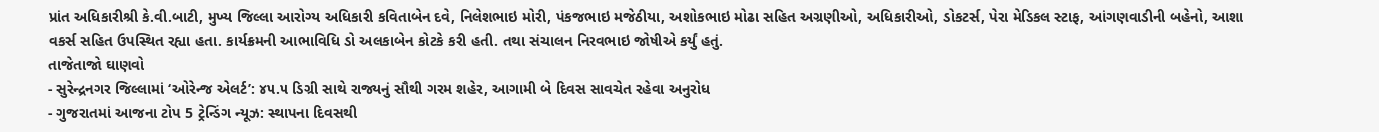પ્રાંત અધિકારીશ્રી કે.વી.બાટી, મુખ્ય જિલ્લા આરોગ્ય અધિકારી કવિતાબેન દવે, નિલેશભાઇ મોરી, પંકજભાઇ મજેઠીયા, અશોકભાઇ મોઢા સહિત અગ્રણીઓ, અધિકારીઓ, ડોકટર્સ, પેરા મેડિકલ સ્ટાફ, આંગણવાડીની બહેનો, આશા વકર્સ સહિત ઉપસ્થિત રહ્યા હતા. કાર્યક્રમની આભાવિધિ ડો અલકાબેન કોટકે કરી હતી. તથા સંચાલન નિરવભાઇ જોષીએ કર્યું હતું.
તાજેતાજો ઘાણવો
- સુરેન્દ્રનગર જિલ્લામાં ‘ઓરેન્જ એલર્ટ’: ૪૫.૫ ડિગ્રી સાથે રાજ્યનું સૌથી ગરમ શહેર, આગામી બે દિવસ સાવચેત રહેવા અનુરોધ
- ગુજરાતમાં આજના ટોપ 5 ટ્રેન્ડિંગ ન્યૂઝ: સ્થાપના દિવસથી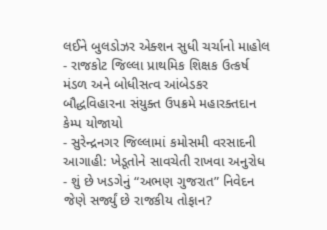લઈને બુલડોઝર એક્શન સુધી ચર્ચાનો માહોલ
- રાજકોટ જિલ્લા પ્રાથમિક શિક્ષક ઉત્કર્ષ મંડળ અને બોધીસત્વ આંબેડકર બૌદ્ધવિહારના સંયુક્ત ઉપક્રમે મહારક્તદાન કેમ્પ યોજાયો
- સુરેન્દ્રનગર જિલ્લામાં કમોસમી વરસાદની આગાહી: ખેડૂતોને સાવચેતી રાખવા અનુરોધ
- શું છે ખડગેનું “અભણ ગુજરાત” નિવેદન જેણે સર્જ્યું છે રાજકીય તોફાન?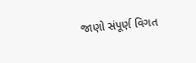જાણો સંપૂર્ણ વિગત